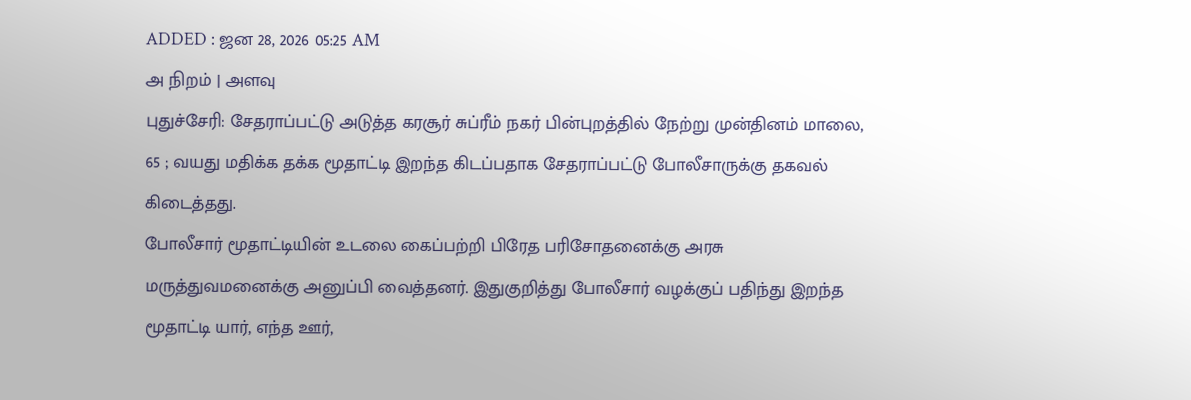ADDED : ஜன 28, 2026 05:25 AM
அ நிறம் | அளவு
புதுச்சேரி: சேதராப்பட்டு அடுத்த கரசூர் சுப்ரீம் நகர் பின்புறத்தில் நேற்று முன்தினம் மாலை, 65 ; வயது மதிக்க தக்க மூதாட்டி இறந்த கிடப்பதாக சேதராப்பட்டு போலீசாருக்கு தகவல் கிடைத்தது.
போலீசார் மூதாட்டியின் உடலை கைப்பற்றி பிரேத பரிசோதனைக்கு அரசு மருத்துவமனைக்கு அனுப்பி வைத்தனர். இதுகுறித்து போலீசார் வழக்குப் பதிந்து இறந்த மூதாட்டி யார், எந்த ஊர்,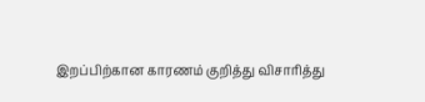இறப்பிற்கான காரணம் குறித்து விசாரித்து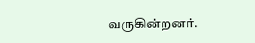வருகின்றனர்.